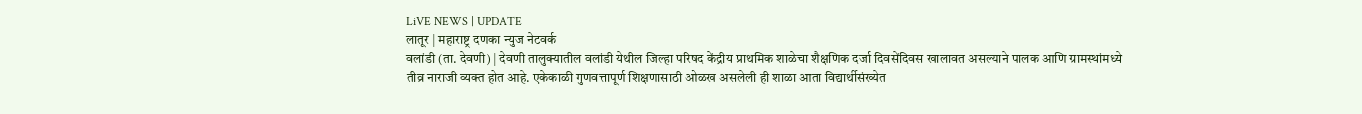LiVE NEWS | UPDATE
लातूर | महाराष्ट्र दणका न्युज नेटवर्क
वलांडी (ता. देवणी) | देवणी तालुक्यातील वलांडी येथील जिल्हा परिषद केंद्रीय प्राथमिक शाळेचा शैक्षणिक दर्जा दिवसेंदिवस खालावत असल्याने पालक आणि ग्रामस्थांमध्ये तीव्र नाराजी व्यक्त होत आहे. एकेकाळी गुणवत्तापूर्ण शिक्षणासाठी ओळख असलेली ही शाळा आता विद्यार्थीसंख्येत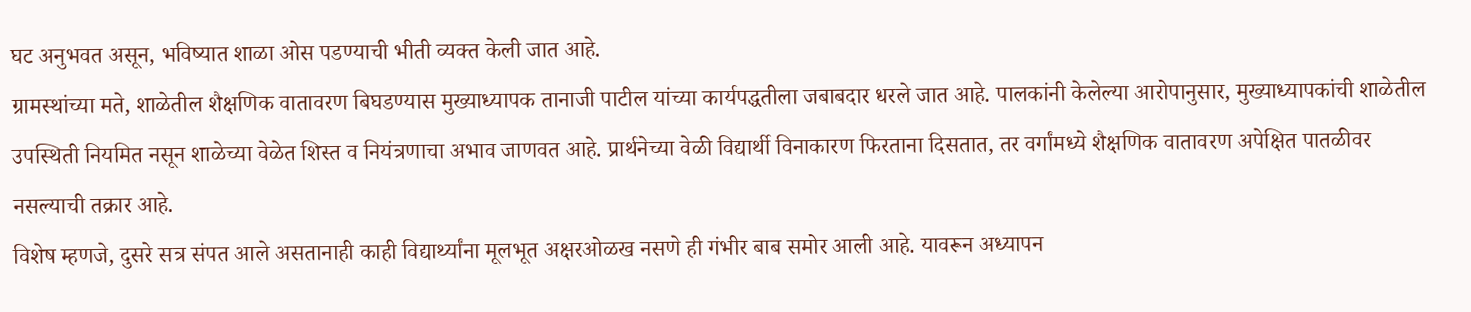घट अनुभवत असून, भविष्यात शाळा ओस पडण्याची भीती व्यक्त केली जात आहे.
ग्रामस्थांच्या मते, शाळेतील शैक्षणिक वातावरण बिघडण्यास मुख्याध्यापक तानाजी पाटील यांच्या कार्यपद्धतीला जबाबदार धरले जात आहे. पालकांनी केलेल्या आरोपानुसार, मुख्याध्यापकांची शाळेतील उपस्थिती नियमित नसून शाळेच्या वेळेत शिस्त व नियंत्रणाचा अभाव जाणवत आहे. प्रार्थनेच्या वेळी विद्यार्थी विनाकारण फिरताना दिसतात, तर वर्गांमध्ये शैक्षणिक वातावरण अपेक्षित पातळीवर नसल्याची तक्रार आहे.
विशेष म्हणजे, दुसरे सत्र संपत आले असतानाही काही विद्यार्थ्यांना मूलभूत अक्षरओळख नसणे ही गंभीर बाब समोर आली आहे. यावरून अध्यापन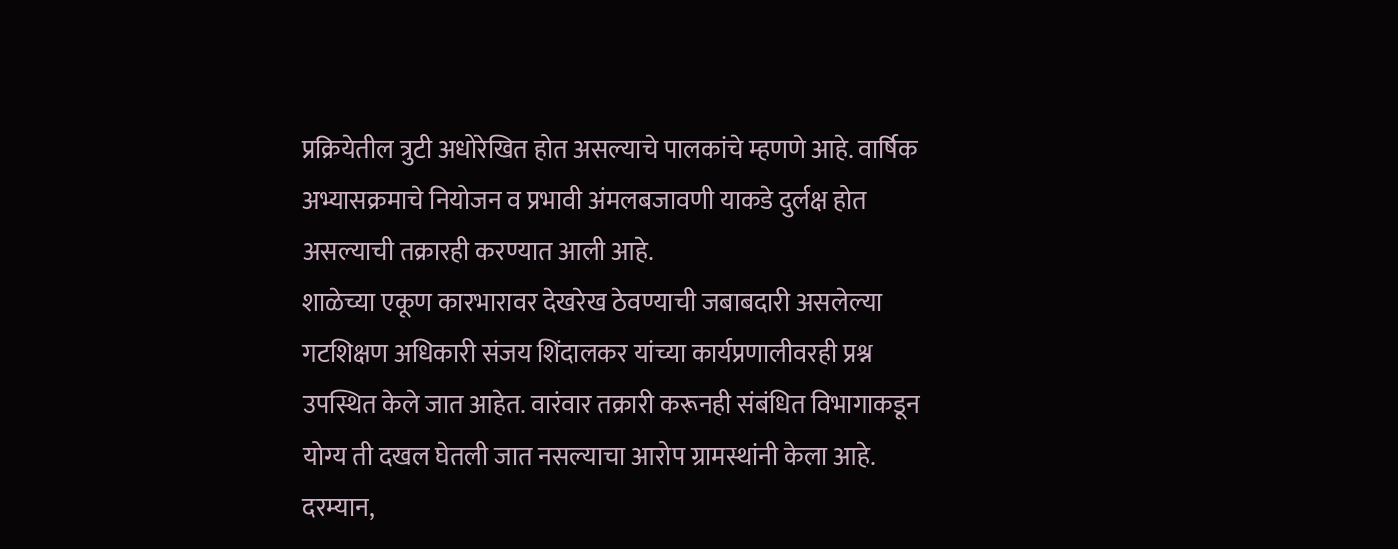प्रक्रियेतील त्रुटी अधोरेखित होत असल्याचे पालकांचे म्हणणे आहे. वार्षिक अभ्यासक्रमाचे नियोजन व प्रभावी अंमलबजावणी याकडे दुर्लक्ष होत असल्याची तक्रारही करण्यात आली आहे.
शाळेच्या एकूण कारभारावर देखरेख ठेवण्याची जबाबदारी असलेल्या गटशिक्षण अधिकारी संजय शिंदालकर यांच्या कार्यप्रणालीवरही प्रश्न उपस्थित केले जात आहेत. वारंवार तक्रारी करूनही संबंधित विभागाकडून योग्य ती दखल घेतली जात नसल्याचा आरोप ग्रामस्थांनी केला आहे.
दरम्यान,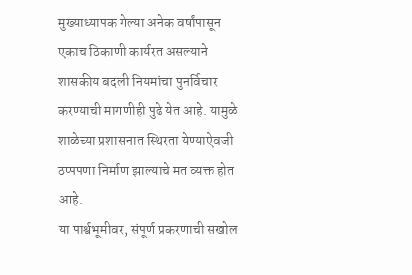मुख्याध्यापक गेल्या अनेक वर्षांपासून एकाच ठिकाणी कार्यरत असल्याने शासकीय बदली नियमांचा पुनर्विचार करण्याची मागणीही पुढे येत आहे. यामुळे शाळेच्या प्रशासनात स्थिरता येण्याऐवजी ठप्पपणा निर्माण झाल्याचे मत व्यक्त होत आहे.
या पार्श्वभूमीवर, संपूर्ण प्रकरणाची सखोल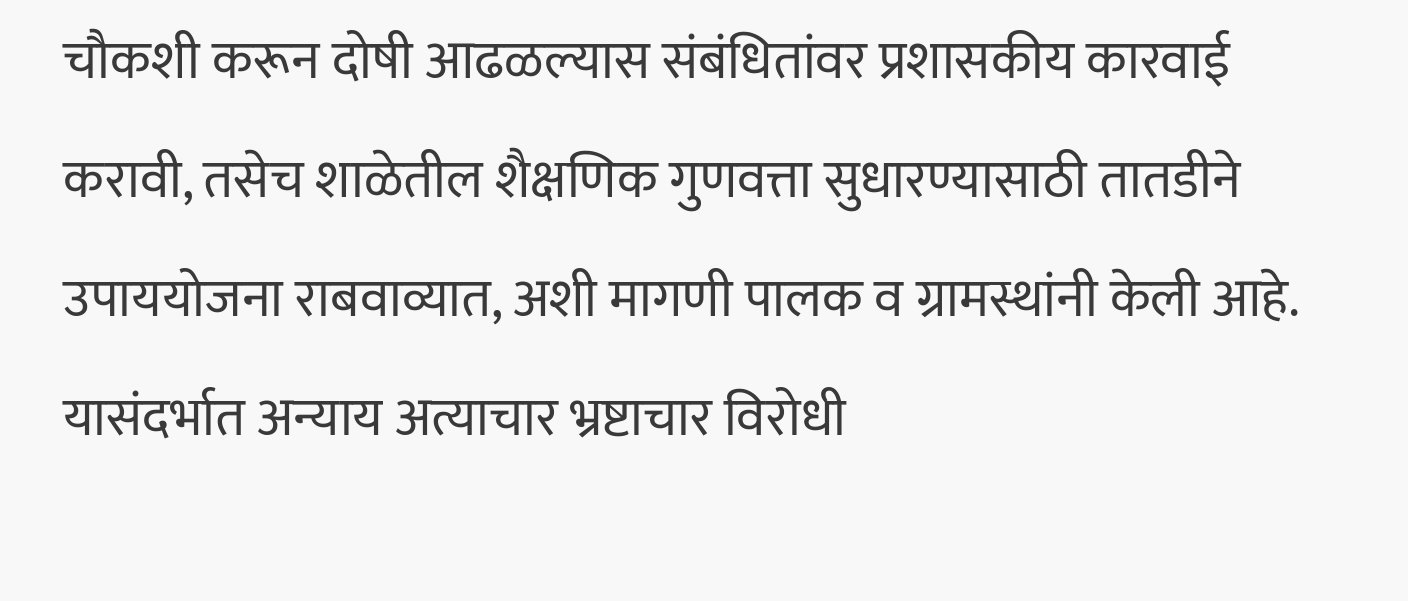चौकशी करून दोषी आढळल्यास संबंधितांवर प्रशासकीय कारवाई करावी, तसेच शाळेतील शैक्षणिक गुणवत्ता सुधारण्यासाठी तातडीने उपाययोजना राबवाव्यात, अशी मागणी पालक व ग्रामस्थांनी केली आहे.
यासंदर्भात अन्याय अत्याचार भ्रष्टाचार विरोधी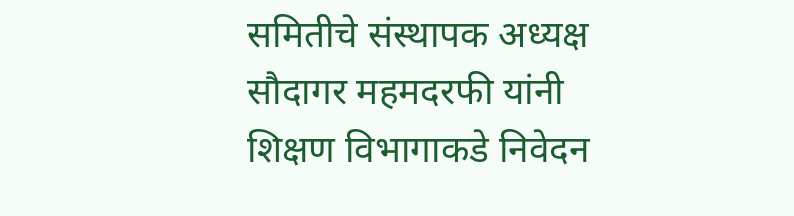समितीचे संस्थापक अध्यक्ष सौदागर महमदरफी यांनी शिक्षण विभागाकडे निवेदन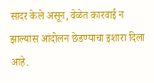सादर केले असून, वेळेत कारवाई न झाल्यास आंदोलन छेडण्याचा इशारा दिला आहे.